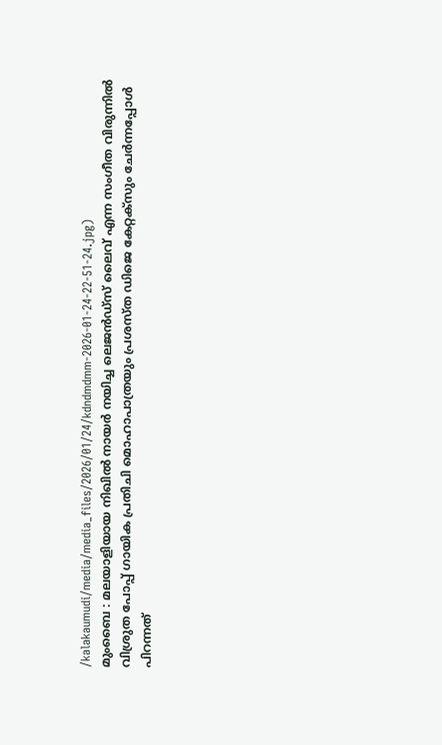/kalakaumudi/media/media_files/2026/01/24/kdndmdmm-2026-01-24-22-51-24.jpg)
മുംബൈ : മലയാളിയായ നിഖിൽ നായർ നയിച്ച ലെജൻഡ്സ് ലൈവ് എന്ന സംഗീത വിരുന്നിൽ വിശ്രുത പോപ്പ് ഗായിക പ്രതിചി മൊഹാപാത്രയും പ്രശസ്ത ഡിജെ കേറ്റക്സും ചേർന്നപ്പോൾ പിറന്നത്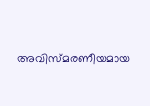അവിസ്മരണീയമായ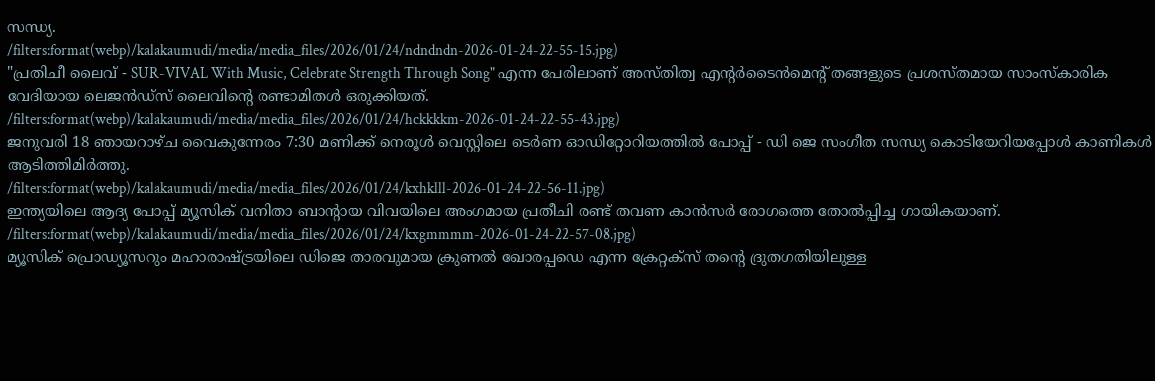സന്ധ്യ.
/filters:format(webp)/kalakaumudi/media/media_files/2026/01/24/ndndndn-2026-01-24-22-55-15.jpg)
"പ്രതിചീ ലൈവ് - SUR-VIVAL With Music, Celebrate Strength Through Song" എന്ന പേരിലാണ് അസ്തിത്വ എന്റർടൈൻമെന്റ് തങ്ങളുടെ പ്രശസ്തമായ സാംസ്കാരിക വേദിയായ ലെജൻഡ്സ് ലൈവിൻ്റെ രണ്ടാമിതൾ ഒരുക്കിയത്.
/filters:format(webp)/kalakaumudi/media/media_files/2026/01/24/hckkkkm-2026-01-24-22-55-43.jpg)
ജനുവരി 18 ഞായറാഴ്ച വൈകുന്നേരം 7:30 മണിക്ക് നെരൂൾ വെസ്റ്റിലെ ടെർണ ഓഡിറ്റോറിയത്തിൽ പോപ്പ് - ഡി ജെ സംഗീത സന്ധ്യ കൊടിയേറിയപ്പോൾ കാണികൾ ആടിത്തിമിർത്തു.
/filters:format(webp)/kalakaumudi/media/media_files/2026/01/24/kxhklll-2026-01-24-22-56-11.jpg)
ഇന്ത്യയിലെ ആദ്യ പോപ്പ് മ്യൂസിക് വനിതാ ബാൻ്റായ വിവയിലെ അംഗമായ പ്രതീചി രണ്ട് തവണ കാൻസർ രോഗത്തെ തോൽപ്പിച്ച ഗായികയാണ്.
/filters:format(webp)/kalakaumudi/media/media_files/2026/01/24/kxgmmmm-2026-01-24-22-57-08.jpg)
മ്യൂസിക് പ്രൊഡ്യൂസറും മഹാരാഷ്ട്രയിലെ ഡിജെ താരവുമായ ക്രുണൽ ഖോരപ്പഡെ എന്ന ക്രേറ്റക്സ് തൻ്റെ ദ്രുതഗതിയിലുള്ള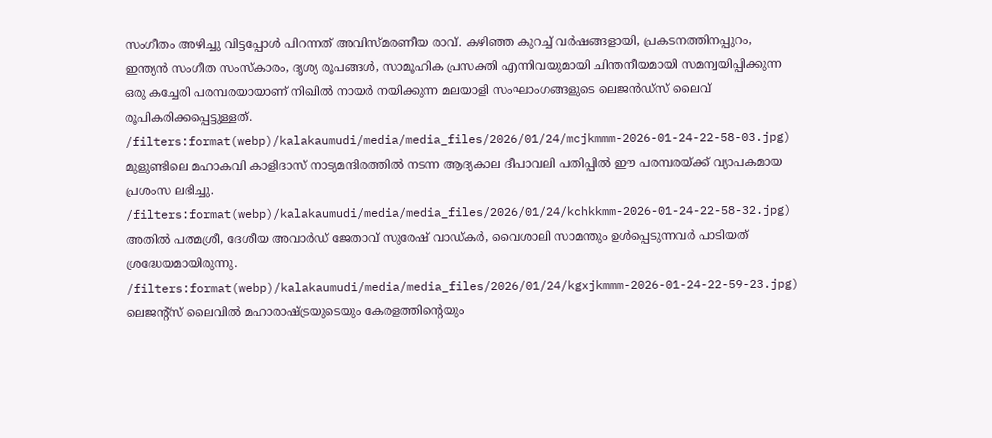സംഗീതം അഴിച്ചു വിട്ടപ്പോൾ പിറന്നത് അവിസ്മരണീയ രാവ്. കഴിഞ്ഞ കുറച്ച് വർഷങ്ങളായി, പ്രകടനത്തിനപ്പുറം, ഇന്ത്യൻ സംഗീത സംസ്കാരം, ദൃശ്യ രൂപങ്ങൾ, സാമൂഹിക പ്രസക്തി എന്നിവയുമായി ചിന്തനീയമായി സമന്വയിപ്പിക്കുന്ന ഒരു കച്ചേരി പരമ്പരയായാണ് നിഖിൽ നായർ നയിക്കുന്ന മലയാളി സംഘാംഗങ്ങളുടെ ലെജൻഡ്സ് ലൈവ് രൂപികരിക്കപ്പെട്ടുള്ളത്.
/filters:format(webp)/kalakaumudi/media/media_files/2026/01/24/mcjkmmm-2026-01-24-22-58-03.jpg)
മുളുണ്ടിലെ മഹാകവി കാളിദാസ് നാട്യമന്ദിരത്തിൽ നടന്ന ആദ്യകാല ദീപാവലി പതിപ്പിൽ ഈ പരമ്പരയ്ക്ക് വ്യാപകമായ പ്രശംസ ലഭിച്ചു.
/filters:format(webp)/kalakaumudi/media/media_files/2026/01/24/kchkkmm-2026-01-24-22-58-32.jpg)
അതിൽ പത്മശ്രീ, ദേശീയ അവാർഡ് ജേതാവ് സുരേഷ് വാഡ്കർ, വൈശാലി സാമന്തും ഉൾപ്പെടുന്നവർ പാടിയത് ശ്രദ്ധേയമായിരുന്നു.
/filters:format(webp)/kalakaumudi/media/media_files/2026/01/24/kgxjkmmm-2026-01-24-22-59-23.jpg)
ലെജൻ്റ്സ് ലൈവിൽ മഹാരാഷ്ട്രയുടെയും കേരളത്തിന്റെയും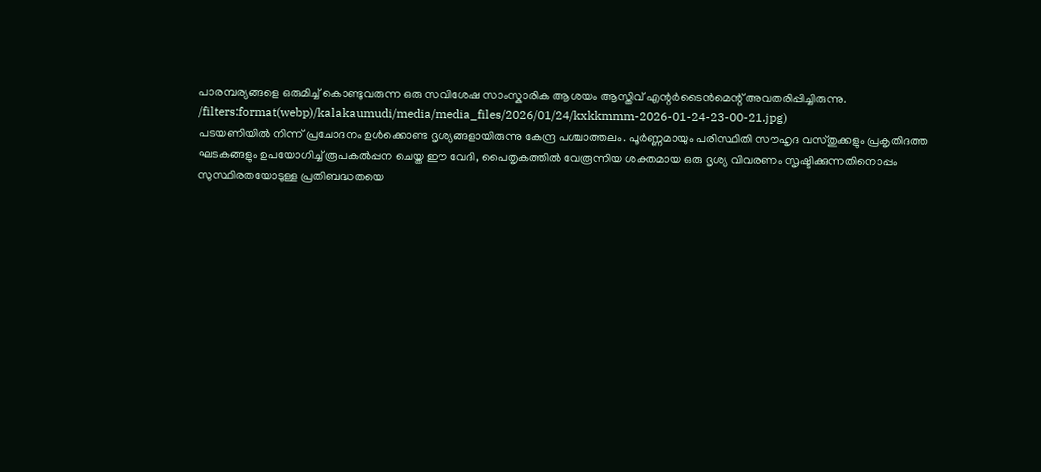പാരമ്പര്യങ്ങളെ ഒരുമിച്ച് കൊണ്ടുവരുന്ന ഒരു സവിശേഷ സാംസ്കാരിക ആശയം ആസ്തിവ് എന്റർടൈൻമെന്റ് അവതരിപ്പിച്ചിരുന്നു.
/filters:format(webp)/kalakaumudi/media/media_files/2026/01/24/kxkkmmm-2026-01-24-23-00-21.jpg)
പടയണിയിൽ നിന്ന് പ്രചോദനം ഉൾക്കൊണ്ട ദൃശ്യങ്ങളായിരുന്നു കേന്ദ്ര പശ്ചാത്തലം. പൂർണ്ണമായും പരിസ്ഥിതി സൗഹൃദ വസ്തുക്കളും പ്രകൃതിദത്ത ഘടകങ്ങളും ഉപയോഗിച്ച് രൂപകൽപ്പന ചെയ്ത ഈ വേദി, പൈതൃകത്തിൽ വേരൂന്നിയ ശക്തമായ ഒരു ദൃശ്യ വിവരണം സൃഷ്ടിക്കുന്നതിനൊപ്പം സുസ്ഥിരതയോടുള്ള പ്രതിബദ്ധതയെ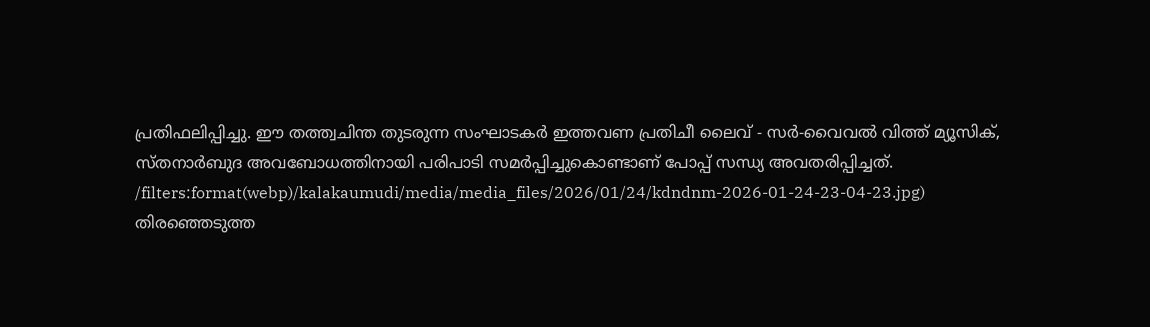പ്രതിഫലിപ്പിച്ചു. ഈ തത്ത്വചിന്ത തുടരുന്ന സംഘാടകർ ഇത്തവണ പ്രതിചീ ലൈവ് - സർ-വൈവൽ വിത്ത് മ്യൂസിക്, സ്തനാർബുദ അവബോധത്തിനായി പരിപാടി സമർപ്പിച്ചുകൊണ്ടാണ് പോപ്പ് സന്ധ്യ അവതരിപ്പിച്ചത്.
/filters:format(webp)/kalakaumudi/media/media_files/2026/01/24/kdndnm-2026-01-24-23-04-23.jpg)
തിരഞ്ഞെടുത്ത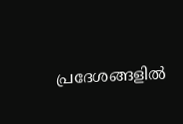പ്രദേശങ്ങളിൽ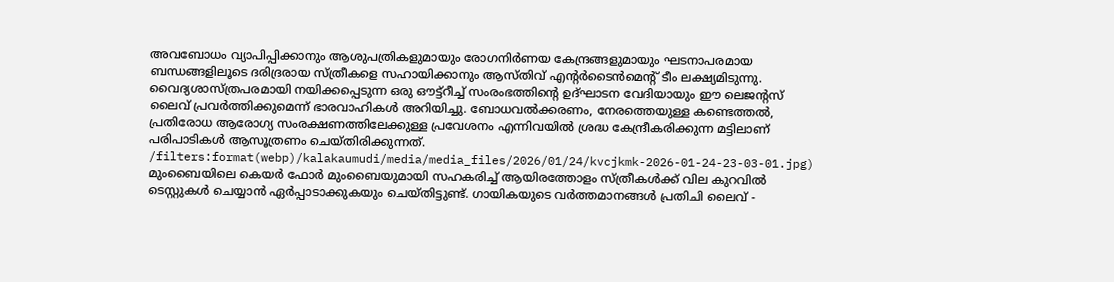അവബോധം വ്യാപിപ്പിക്കാനും ആശുപത്രികളുമായും രോഗനിർണയ കേന്ദ്രങ്ങളുമായും ഘടനാപരമായ ബന്ധങ്ങളിലൂടെ ദരിദ്രരായ സ്ത്രീകളെ സഹായിക്കാനും ആസ്തിവ് എന്റർടൈൻമെന്റ് ടീം ലക്ഷ്യമിടുന്നു.
വൈദ്യശാസ്ത്രപരമായി നയിക്കപ്പെടുന്ന ഒരു ഔട്ട്റീച്ച് സംരംഭത്തിന്റെ ഉദ്ഘാടന വേദിയായും ഈ ലെജൻ്റസ് ലൈവ് പ്രവർത്തിക്കുമെന്ന് ഭാരവാഹികൾ അറിയിച്ചു. ബോധവൽക്കരണം, നേരത്തെയുള്ള കണ്ടെത്തൽ, പ്രതിരോധ ആരോഗ്യ സംരക്ഷണത്തിലേക്കുള്ള പ്രവേശനം എന്നിവയിൽ ശ്രദ്ധ കേന്ദ്രീകരിക്കുന്ന മട്ടിലാണ് പരിപാടികൾ ആസൂത്രണം ചെയ്തിരിക്കുന്നത്.
/filters:format(webp)/kalakaumudi/media/media_files/2026/01/24/kvcjkmk-2026-01-24-23-03-01.jpg)
മുംബൈയിലെ കെയർ ഫോർ മുംബൈയുമായി സഹകരിച്ച് ആയിരത്തോളം സ്ത്രീകൾക്ക് വില കുറവിൽ ടെസ്റ്റുകൾ ചെയ്യാൻ ഏർപ്പാടാക്കുകയും ചെയ്തിട്ടുണ്ട്. ഗായികയുടെ വർത്തമാനങ്ങൾ പ്രതിചി ലൈവ് -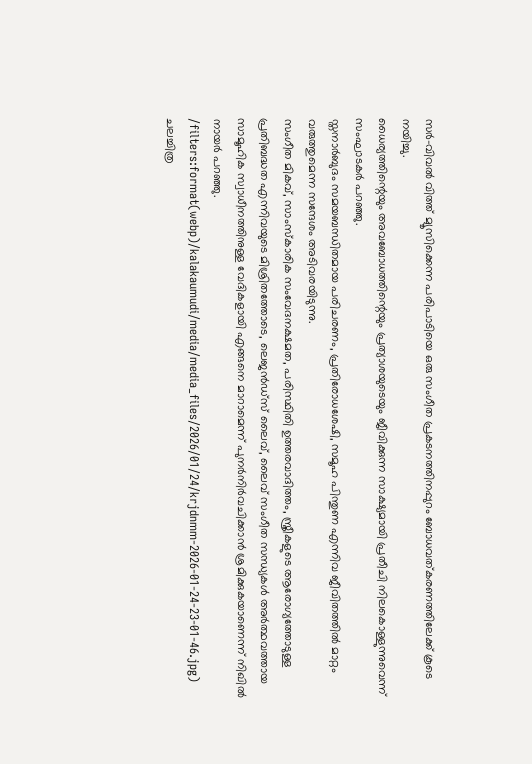സർ-വിവൽ വിത്ത് മ്യൂസിക്കെന്ന പരിപാടിയെ ഒരു സംഗീത പ്രകടനത്തിനപ്പുറം ബോധവത്കരണത്തിലേക്ക് കൂടെ നയിച്ചു.
ധൈര്യത്തിന്റെയും അവബോധത്തിന്റെയും പ്രത്യാശയുടെയും ജീവിക്കുന്ന സാക്ഷ്യമായി പ്രതീചി നിലകൊള്ളുന്നുവെന്ന് സംഘാടകർ പറഞ്ഞു.
സ്തനാർബുദം സമയബന്ധിതമായ പരിചരണം, പ്രതിരോധശേഷി, സമൂഹ പിന്തുണ എന്നിവ ജീവിതത്തിൽ മാറ്റം വരുത്തുമെന്ന സന്ദേശം അടിവരയിടുന്നു.
സംഗീത മികവ്, സാംസ്കാരിക സംവേദനക്ഷമത, പരിസ്ഥിതി ഉത്തരവാദിത്തം, സ്ത്രീകളുടെ ആരോഗ്യത്തോടുള്ള പ്രതിബദ്ധത എന്നിവയുടെ മിശ്രിതത്തോടെ, ലെജൻഡ്സ് ലൈവ്, ലൈവ് സംഗീത സന്ധ്യകൾ അർത്ഥവത്തായ സാമൂഹിക സ്വാധീനത്തിനുള്ള വേദികളായി എങ്ങനെ മാറാമെന്ന് പുനർനിർവചിക്കാൻ ശ്രമിക്കുകയാണെന്ന് നിഖിൽ നായർ പറഞ്ഞു.
/filters:format(webp)/kalakaumudi/media/media_files/2026/01/24/krjdnmm-2026-01-24-23-01-46.jpg)
ചലച്ചിത്ര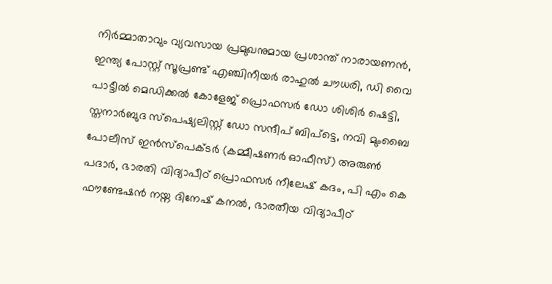നിർമ്മാതാവും വ്യവസായ പ്രമുഖനുമായ പ്രശാന്ത് നാരായണൻ, ഇന്ത്യ പോസ്റ്റ് സൂപ്രണ്ട് എഞ്ചിനീയർ രാഹുൽ ചൗധരി, ഡി വൈ പാട്ടീൽ മെഡിക്കൽ കോളേജ് പ്രൊഫസർ ഡോ ശിശിർ ഷെട്ടി, സ്തനാർബുദ സ്പെഷ്യലിസ്റ്റ് ഡോ സന്ദീപ് ബിപ്ട്ടെ, നവി മുംബൈ പോലീസ് ഇൻസ്പെക്ടർ (കമ്മീഷണർ ഓഫീസ്) അരുൺ പദാർ, ഭാരതി വിദ്യാപീഠ് പ്രൊഫസർ നീലേഷ് കദം, പി എം കെ ഫൗണ്ടേഷൻ നയ്ന ദിനേഷ് കനൽ, ഭാരതീയ വിദ്യാപീഠ്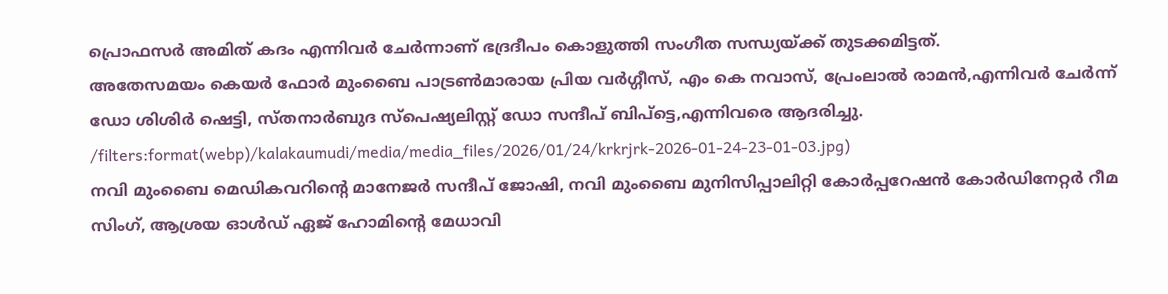പ്രൊഫസർ അമിത് കദം എന്നിവർ ചേർന്നാണ് ഭദ്രദീപം കൊളുത്തി സംഗീത സന്ധ്യയ്ക്ക് തുടക്കമിട്ടത്.
അതേസമയം കെയർ ഫോർ മുംബൈ പാട്രൺമാരായ പ്രിയ വർഗ്ഗീസ്, എം കെ നവാസ്, പ്രേംലാൽ രാമൻ,എന്നിവർ ചേർന്ന് ഡോ ശിശിർ ഷെട്ടി, സ്തനാർബുദ സ്പെഷ്യലിസ്റ്റ് ഡോ സന്ദീപ് ബിപ്ട്ടെ,എന്നിവരെ ആദരിച്ചു.
/filters:format(webp)/kalakaumudi/media/media_files/2026/01/24/krkrjrk-2026-01-24-23-01-03.jpg)
നവി മുംബൈ മെഡികവറിൻ്റെ മാനേജർ സന്ദീപ് ജോഷി, നവി മുംബൈ മുനിസിപ്പാലിറ്റി കോർപ്പറേഷൻ കോർഡിനേറ്റർ റീമ സിംഗ്, ആശ്രയ ഓൾഡ് ഏജ് ഹോമിൻ്റെ മേധാവി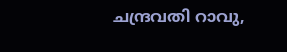ചന്ദ്രവതി റാവു,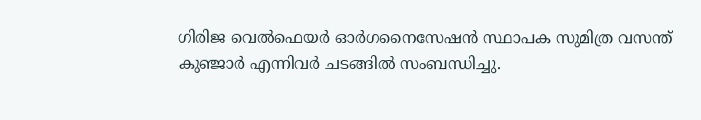ഗിരിജ വെൽഫെയർ ഓർഗനൈസേഷൻ സ്ഥാപക സുമിത്ര വസന്ത് കുഞ്ജാർ എന്നിവർ ചടങ്ങിൽ സംബന്ധിച്ചു.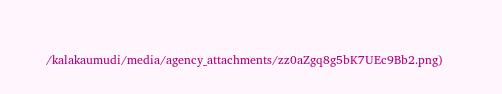/kalakaumudi/media/agency_attachments/zz0aZgq8g5bK7UEc9Bb2.png)